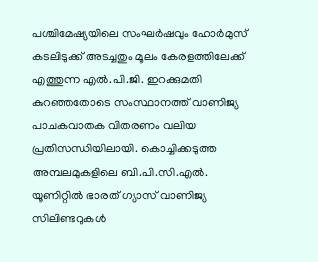പശ്ചിമേഷ്യയിലെ സംഘർഷവും ഹോർമുസ് കടലിടുക്ക് അടച്ചതും മൂലം കേരളത്തിലേക്ക് എത്തുന്ന എൽ.പി.ജി. ഇറക്കുമതി കുറഞ്ഞതോടെ സംസ്ഥാനത്ത് വാണിജ്യ പാചകവാതക വിതരണം വലിയ പ്രതിസന്ധിയിലായി. കൊച്ചിക്കടുത്ത അമ്പലമുകളിലെ ബി.പി.സി.എൽ. യൂണിറ്റിൽ ഭാരത് ഗ്യാസ് വാണിജ്യ സിലിണ്ടറുകൾ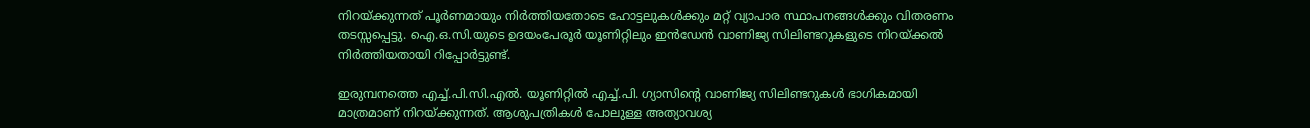നിറയ്ക്കുന്നത് പൂർണമായും നിർത്തിയതോടെ ഹോട്ടലുകൾക്കും മറ്റ് വ്യാപാര സ്ഥാപനങ്ങൾക്കും വിതരണം തടസ്സപ്പെട്ടു. ഐ.ഒ.സി.യുടെ ഉദയംപേരൂർ യൂണിറ്റിലും ഇൻഡേൻ വാണിജ്യ സിലിണ്ടറുകളുടെ നിറയ്ക്കൽ നിർത്തിയതായി റിപ്പോർട്ടുണ്ട്.

ഇരുമ്പനത്തെ എച്ച്.പി.സി.എൽ. യൂണിറ്റിൽ എച്ച്.പി. ഗ്യാസിന്റെ വാണിജ്യ സിലിണ്ടറുകൾ ഭാഗികമായി മാത്രമാണ് നിറയ്ക്കുന്നത്. ആശുപത്രികൾ പോലുള്ള അത്യാവശ്യ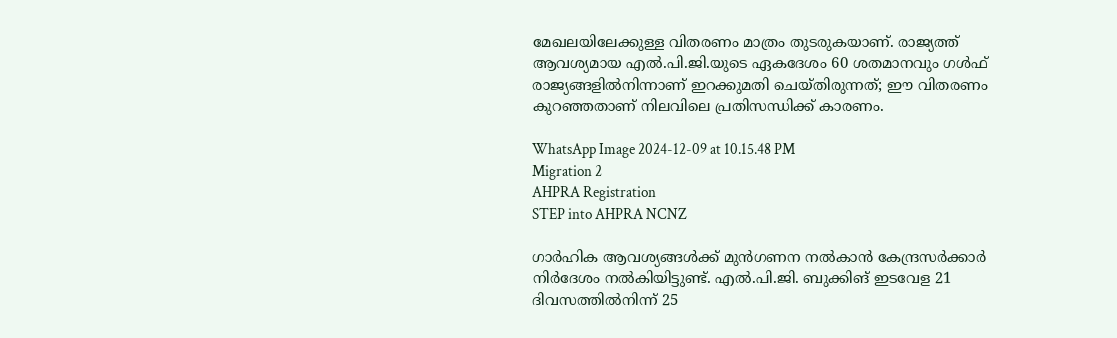മേഖലയിലേക്കുള്ള വിതരണം മാത്രം തുടരുകയാണ്. രാജ്യത്ത് ആവശ്യമായ എൽ.പി.ജി.യുടെ ഏകദേശം 60 ശതമാനവും ഗൾഫ് രാജ്യങ്ങളിൽനിന്നാണ് ഇറക്കുമതി ചെയ്തിരുന്നത്; ഈ വിതരണം കുറഞ്ഞതാണ് നിലവിലെ പ്രതിസന്ധിക്ക് കാരണം.

WhatsApp Image 2024-12-09 at 10.15.48 PM
Migration 2
AHPRA Registration
STEP into AHPRA NCNZ

ഗാർഹിക ആവശ്യങ്ങൾക്ക് മുൻഗണന നൽകാൻ കേന്ദ്രസർക്കാർ നിർദേശം നൽകിയിട്ടുണ്ട്. എൽ.പി.ജി. ബുക്കിങ് ഇടവേള 21 ദിവസത്തിൽനിന്ന് 25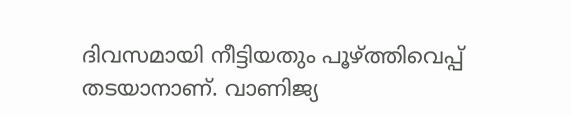ദിവസമായി നീട്ടിയതും പൂഴ്ത്തിവെപ്പ് തടയാനാണ്. വാണിജ്യ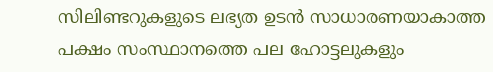സിലിണ്ടറുകളുടെ ലഭ്യത ഉടൻ സാധാരണയാകാത്ത പക്ഷം സംസ്ഥാനത്തെ പല ഹോട്ടലുകളും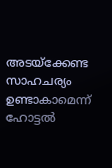അടയ്ക്കേണ്ട സാഹചര്യം ഉണ്ടാകാമെന്ന് ഹോട്ടൽ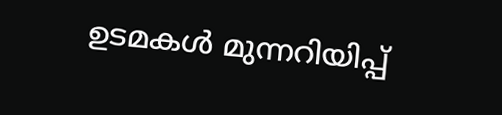ഉടമകൾ മുന്നറിയിപ്പ്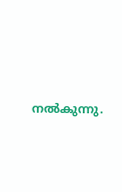നൽകുന്നു.